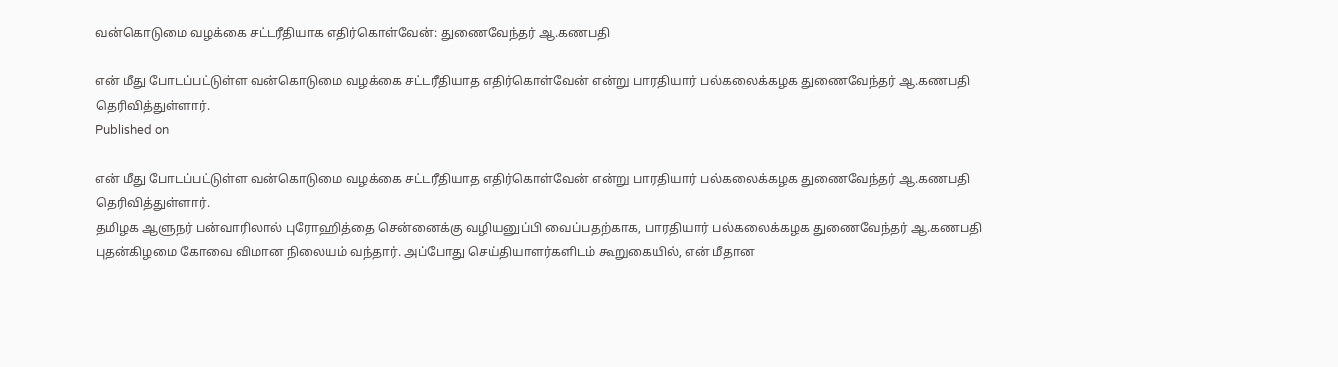வன்கொடுமை வழக்கை சட்டரீதியாக எதிர்கொள்வேன்: துணைவேந்தர் ஆ.கணபதி

என் மீது போடப்பட்டுள்ள வன்கொடுமை வழக்கை சட்டரீதியாத எதிர்கொள்வேன் என்று பாரதியார் பல்கலைக்கழக துணைவேந்தர் ஆ.கணபதி தெரிவித்துள்ளார்.
Published on

என் மீது போடப்பட்டுள்ள வன்கொடுமை வழக்கை சட்டரீதியாத எதிர்கொள்வேன் என்று பாரதியார் பல்கலைக்கழக துணைவேந்தர் ஆ.கணபதி தெரிவித்துள்ளார்.
தமிழக ஆளுநர் பன்வாரிலால் புரோஹித்தை சென்னைக்கு வழியனுப்பி வைப்பதற்காக, பாரதியார் பல்கலைக்கழக துணைவேந்தர் ஆ.கணபதி புதன்கிழமை கோவை விமான நிலையம் வந்தார். அப்போது செய்தியாளர்களிடம் கூறுகையில், என் மீதான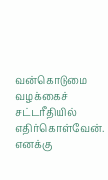வன்கொடுமை வழக்கைச் சட்டரீதியில் எதிர்கொள்வேன். எனக்கு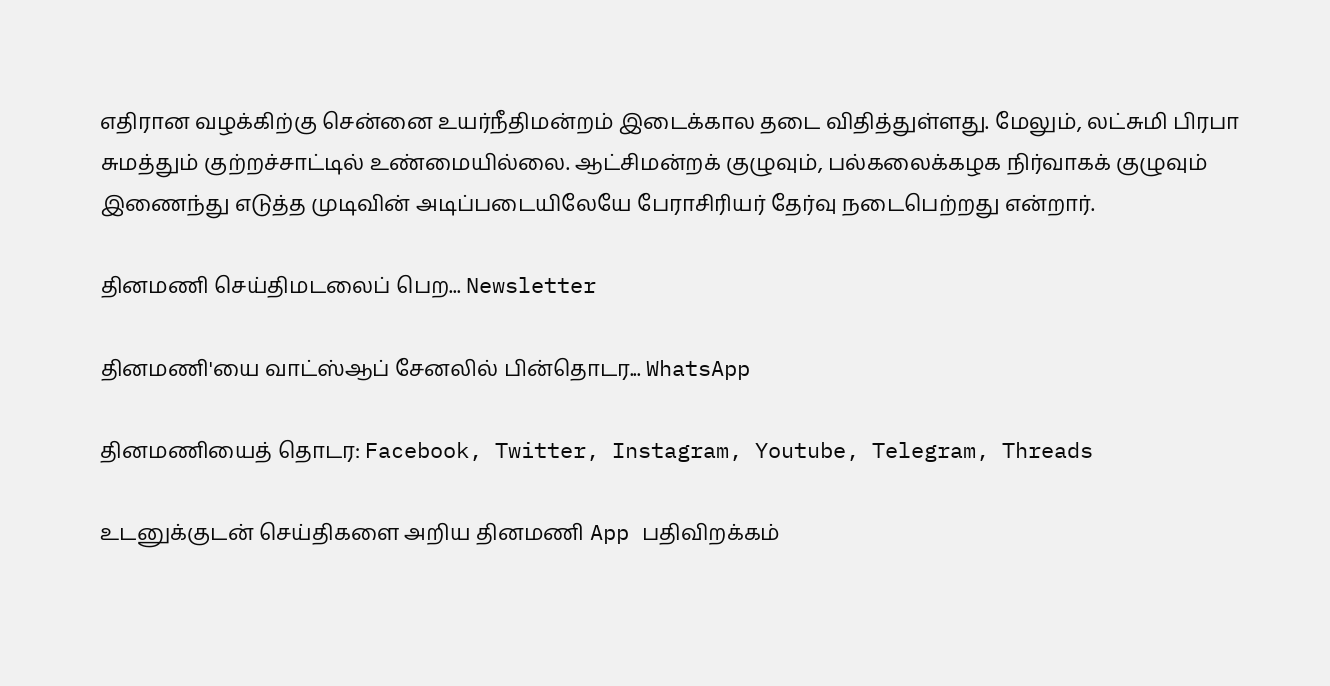எதிரான வழக்கிற்கு சென்னை உயர்நீதிமன்றம் இடைக்கால தடை விதித்துள்ளது. மேலும், லட்சுமி பிரபா சுமத்தும் குற்றச்சாட்டில் உண்மையில்லை. ஆட்சிமன்றக் குழுவும், பல்கலைக்கழக நிர்வாகக் குழுவும் இணைந்து எடுத்த முடிவின் அடிப்படையிலேயே பேராசிரியர் தேர்வு நடைபெற்றது என்றார்.

தினமணி செய்திமடலைப் பெற... Newsletter

தினமணி'யை வாட்ஸ்ஆப் சேனலில் பின்தொடர... WhatsApp

தினமணியைத் தொடர: Facebook, Twitter, Instagram, Youtube, Telegram, Threads

உடனுக்குடன் செய்திகளை அறிய தினமணி App பதிவிறக்கம்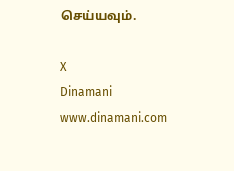செய்யவும்.

X
Dinamani
www.dinamani.com